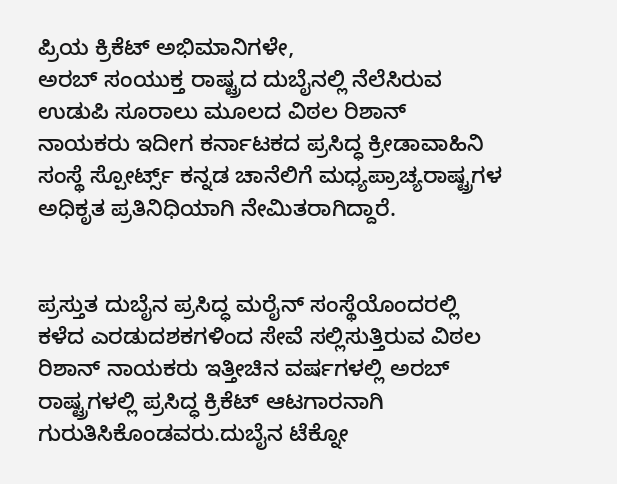ಪ್ರಿಯ ಕ್ರಿಕೆಟ್ ಅಭಿಮಾನಿಗಳೇ,
ಅರಬ್ ಸಂಯುಕ್ತ ರಾಷ್ಟ್ರದ ದುಬೈನಲ್ಲಿ ನೆಲೆಸಿರುವ ಉಡುಪಿ ಸೂರಾಲು ಮೂಲದ ವಿಠಲ ರಿಶಾನ್ ನಾಯಕರು ಇದೀಗ ಕರ್ನಾಟಕದ ಪ್ರಸಿದ್ಧ ಕ್ರೀಡಾವಾಹಿನಿ ಸಂಸ್ಥೆ ಸ್ಪೋರ್ಟ್ಸ್ ಕನ್ನಡ ಚಾನೆಲಿಗೆ ಮಧ್ಯಪ್ರಾಚ್ಯರಾಷ್ಟ್ರಗಳ ಅಧಿಕೃತ ಪ್ರತಿನಿಧಿಯಾಗಿ ನೇಮಿತರಾಗಿದ್ದಾರೆ.


ಪ್ರಸ್ತುತ ದುಬೈನ ಪ್ರಸಿದ್ಧ ಮರೈನ್ ಸಂಸ್ಥೆಯೊಂದರಲ್ಲಿ ಕಳೆದ ಎರಡುದಶಕಗಳಿಂದ ಸೇವೆ ಸಲ್ಲಿಸುತ್ತಿರುವ ವಿಠಲ ರಿಶಾನ್ ನಾಯಕರು ಇತ್ತೀಚಿನ ವರ್ಷಗಳಲ್ಲಿ ಅರಬ್ ರಾಷ್ಟ್ರಗಳಲ್ಲಿ ಪ್ರಸಿದ್ಧ ಕ್ರಿಕೆಟ್ ಆಟಗಾರನಾಗಿ ಗುರುತಿಸಿಕೊಂಡವರು.ದುಬೈನ ಟೆಕ್ನೋ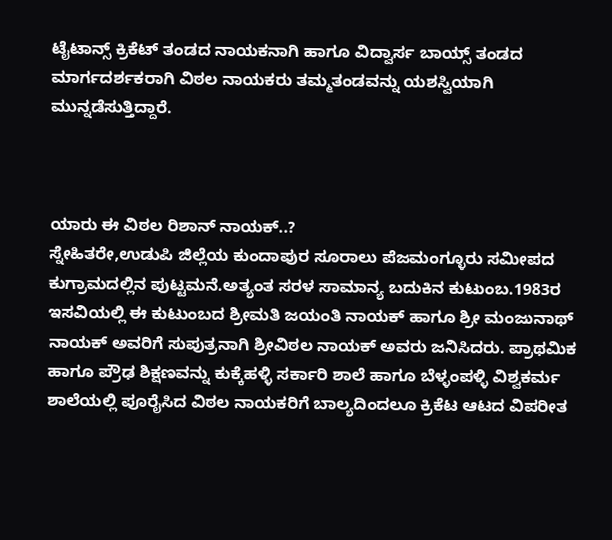ಟೈಟಾನ್ಸ್ ಕ್ರಿಕೆಟ್ ತಂಡದ ನಾಯಕನಾಗಿ ಹಾಗೂ ವಿದ್ವಾರ್ಸ ಬಾಯ್ಸ್ ತಂಡದ ಮಾರ್ಗದರ್ಶಕರಾಗಿ ವಿಠಲ ನಾಯಕರು ತಮ್ಮತಂಡವನ್ನು ಯಶಸ್ವಿಯಾಗಿ ಮುನ್ನಡೆಸುತ್ತಿದ್ದಾರೆ.



ಯಾರು ಈ ವಿಠಲ ರಿಶಾನ್ ನಾಯಕ್..?
ಸ್ನೇಹಿತರೇ,ಉಡುಪಿ ಜಿಲ್ಲೆಯ ಕುಂದಾಪುರ ಸೂರಾಲು ಪೆಜಮಂಗ್ಳೂರು ಸಮೀಪದ ಕುಗ್ರಾಮದಲ್ಲಿನ ಪುಟ್ಟಮನೆ.ಅತ್ಯಂತ ಸರಳ ಸಾಮಾನ್ಯ ಬದುಕಿನ ಕುಟುಂಬ.1983ರ ಇಸವಿಯಲ್ಲಿ ಈ ಕುಟುಂಬದ ಶ್ರೀಮತಿ ಜಯಂತಿ ನಾಯಕ್ ಹಾಗೂ ಶ್ರೀ ಮಂಜುನಾಥ್ ನಾಯಕ್ ಅವರಿಗೆ ಸುಪುತ್ರನಾಗಿ ಶ್ರೀವಿಠಲ ನಾಯಕ್ ಅವರು ಜನಿಸಿದರು. ಪ್ರಾಥಮಿಕ ಹಾಗೂ ಪ್ರೌಢ ಶಿಕ್ಷಣವನ್ನು ಕುಕ್ಕೆಹಳ್ಳಿ ಸರ್ಕಾರಿ ಶಾಲೆ ಹಾಗೂ ಬೆಳ್ಳಂಪಳ್ಳಿ ವಿಶ್ವಕರ್ಮ ಶಾಲೆಯಲ್ಲಿ ಪೂರೈಸಿದ ವಿಠಲ ನಾಯಕರಿಗೆ ಬಾಲ್ಯದಿಂದಲೂ ಕ್ರಿಕೆಟ ಆಟದ ವಿಪರೀತ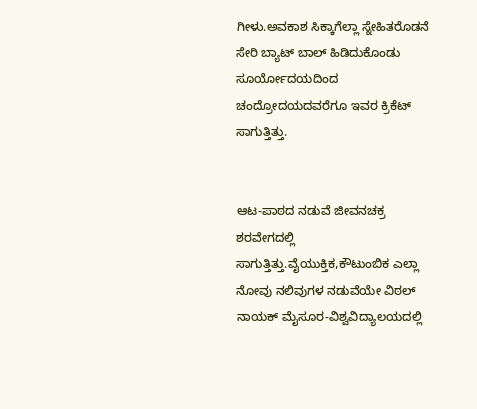ಗೀಳು.ಅವಕಾಶ ಸಿಕ್ಕಾಗೆಲ್ಲಾ ಸ್ನೇಹಿತರೊಡನೆ ಸೇರಿ ಬ್ಯಾಟ್ ಬಾಲ್ ಹಿಡಿದುಕೊಂಡು ಸೂರ್ಯೋದಯದಿಂದ ಚಂದ್ರೋದಯದವರೆಗೂ ಇವರ ಕ್ರಿಕೆಟ್ ಸಾಗುತ್ತಿತ್ತು.


ಆಟ-ಪಾಠದ ನಡುವೆ ಜೀವನಚಕ್ರ ಶರವೇಗದಲ್ಲಿ ಸಾಗುತ್ತಿತ್ತು.ವೈಯುಕ್ತಿಕ,ಕೌಟುಂಬಿಕ ಎಲ್ಲಾ ನೋವು ನಲಿವುಗಳ ನಡುವೆಯೇ ವಿಠಲ್ ನಾಯಕ್ ಮೈಸೂರ-ವಿಶ್ವವಿದ್ಯಾಲಯದಲ್ಲಿ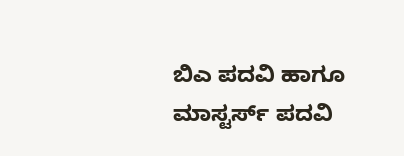ಬಿಎ ಪದವಿ ಹಾಗೂ ಮಾಸ್ಟರ್ಸ್ ಪದವಿ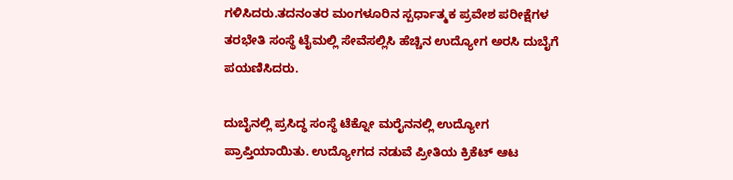ಗಳಿಸಿದರು.ತದನಂತರ ಮಂಗಳೂರಿನ ಸ್ಪರ್ಧಾತ್ಮಕ ಪ್ರವೇಶ ಪರೀಕ್ಷೆಗಳ ತರಭೇತಿ ಸಂಸ್ಥೆ ಟೈಮಲ್ಲಿ ಸೇವೆಸಲ್ಲಿಸಿ ಹೆಚ್ಚಿನ ಉದ್ಯೋಗ ಅರಸಿ ದುಬೈಗೆ ಪಯಣಿಸಿದರು.

ದುಬೈನಲ್ಲಿ ಪ್ರಸಿದ್ಧ ಸಂಸ್ಥೆ ಟೆಕ್ನೋ ಮರೈನನಲ್ಲಿ ಉದ್ಯೋಗ ಪ್ರಾಪ್ತಿಯಾಯಿತು. ಉದ್ಯೋಗದ ನಡುವೆ ಪ್ರೀತಿಯ ಕ್ರಿಕೆಟ್ ಆಟ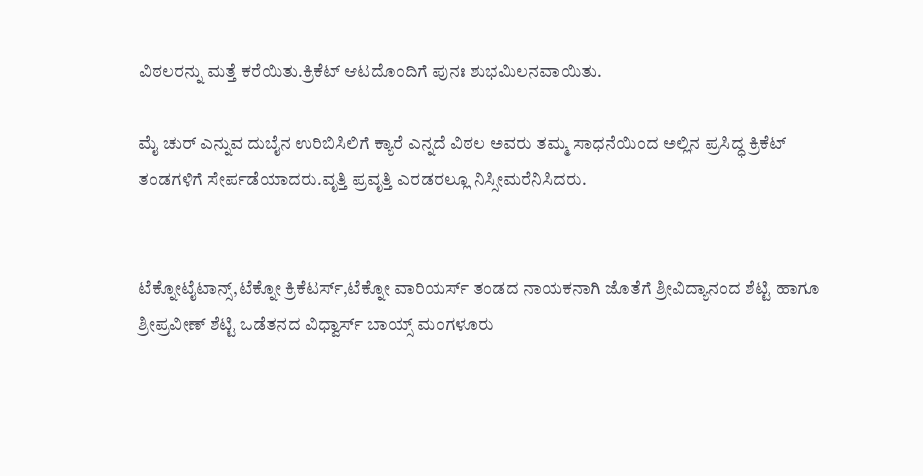ವಿಠಲರನ್ನು ಮತ್ತೆ ಕರೆಯಿತು.ಕ್ರಿಕೆಟ್ ಆಟದೊಂದಿಗೆ ಪುನಃ ಶುಭಮಿಲನವಾಯಿತು.

ಮೈ ಚುರ್ ಎನ್ನುವ ದುಬೈನ ಉರಿಬಿಸಿಲಿಗೆ ಕ್ಯಾರೆ ಎನ್ನದೆ ವಿಠಲ ಅವರು ತಮ್ಮ ಸಾಧನೆಯಿಂದ ಅಲ್ಲಿನ ಪ್ರಸಿದ್ಧ ಕ್ರಿಕೆಟ್ ತಂಡಗಳಿಗೆ ಸೇರ್ಪಡೆಯಾದರು.ವೃತ್ತಿ ಪ್ರವೃತ್ತಿ ಎರಡರಲ್ಲೂ ನಿಸ್ಸೀಮರೆನಿಸಿದರು.


ಟೆಕ್ನೋಟೈಟಾನ್ಸ್,ಟೆಕ್ನೋ ಕ್ರಿಕೆಟರ್ಸ್,ಟೆಕ್ನೋ ವಾರಿಯರ್ಸ್ ತಂಡದ ನಾಯಕನಾಗಿ ಜೊತೆಗೆ ಶ್ರೀವಿದ್ಯಾನಂದ ಶೆಟ್ಟಿ ಹಾಗೂ ಶ್ರೀಪ್ರವೀಣ್ ಶೆಟ್ಟಿ ಒಡೆತನದ ವಿಧ್ವಾರ್ಸ್ ಬಾಯ್ಸ್ ಮಂಗಳೂರು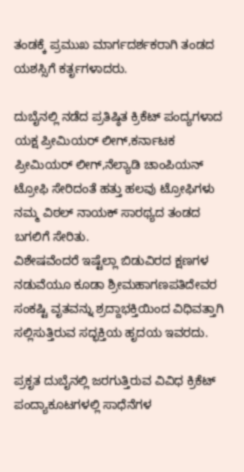ತಂಡಕ್ಕೆ ಪ್ರಮುಖ ಮಾರ್ಗದರ್ಶಕರಾಗಿ ತಂಡದ ಯಶಸ್ಸಿಗೆ ಕರ್ತೃಗಳಾದರು.

ದುಬೈನಲ್ಲಿ ನಡೆದ ಪ್ರತಿಷ್ಠಿತ ಕ್ರಿಕೆಟ್ ಪಂದ್ಯಗಳಾದ ಯಕ್ಷ ಪ್ರೀಮಿಯರ್ ಲೀಗ್,ಕರ್ನಾಟಕ ಪ್ರೀಮಿಯರ್ ಲೀಗ್,ನೆಲ್ಯಾಡಿ ಚಾಂಪಿಯನ್ ಟ್ರೋಫಿ ಸೇರಿದಂತೆ ಹತ್ತು ಹಲವು ಟ್ರೋಫಿಗಳು ನಮ್ಮ ವಿಠಲ್ ನಾಯಕ್ ಸಾರಥ್ಯದ ತಂಡದ ಬಗಲಿಗೆ ಸೇರಿತು.
ವಿಶೇಷವೆಂದರೆ ಇಷ್ಟೆಲ್ಲಾ ಬಿಡುವಿರದ ಕ್ಷಣಗಳ ನಡುವೆಯೂ ಕೂಡಾ ಶ್ರೀಮಹಾಗಣಪತಿದೇವರ ಸಂಕಷ್ಟಿ ವೃತವನ್ನು ಶ್ರದ್ದಾಭಕ್ತಿಯಿಂದ ವಿಧಿವತ್ತಾಗಿ ಸಲ್ಲಿಸುತ್ತಿರುವ ಸದ್ಭಕ್ತಿಯ ಹೃದಯ ಇವರದು.

ಪ್ರಕೃತ ದುಬೈನಲ್ಲಿ ಜರಗುತ್ತಿರುವ ವಿವಿಧ ಕ್ರಿಕೆಟ್ ಪಂದ್ಯಾಕೂಟಗಳಲ್ಲಿ ಸಾಧೆನೆಗಳ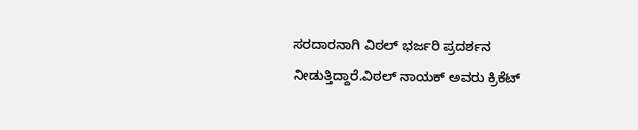ಸರದಾರನಾಗಿ ವಿಠಲ್ ಭರ್ಜರಿ ಪ್ರದರ್ಶನ ನೀಡುತ್ತಿದ್ದಾರೆ.ವಿಠಲ್ ನಾಯಕ್ ಅವರು ಕ್ರಿಕೆಟ್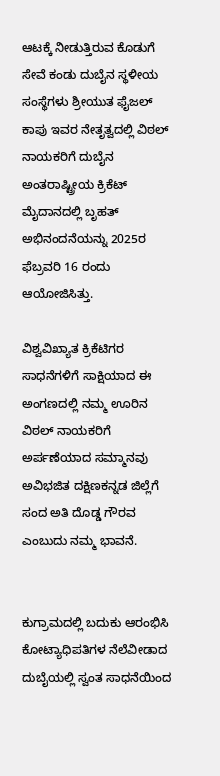ಆಟಕ್ಕೆ ನೀಡುತ್ತಿರುವ ಕೊಡುಗೆ ಸೇವೆ ಕಂಡು ದುಬೈನ ಸ್ಥಳೀಯ ಸಂಸ್ಥೆಗಳು ಶ್ರೀಯುತ ಫೈಜಲ್ ಕಾಪು ಇವರ ನೇತೃತ್ವದಲ್ಲಿ ವಿಠಲ್ ನಾಯಕರಿಗೆ ದುಬೈನ ಅಂತರಾಷ್ಟ್ರೀಯ ಕ್ರಿಕೆಟ್ ಮೈದಾನದಲ್ಲಿ ಬೃಹತ್ ಅಭಿನಂದನೆಯನ್ನು 2025ರ ಫೆಬ್ರವರಿ 16 ರಂದು ಆಯೋಜಿಸಿತ್ತು.

ವಿಶ್ವವಿಖ್ಯಾತ ಕ್ರಿಕೆಟಿಗರ ಸಾಧನೆಗಳಿಗೆ ಸಾಕ್ಷಿಯಾದ ಈ ಅಂಗಣದಲ್ಲಿ ನಮ್ಮ ಊರಿನ ವಿಠಲ್ ನಾಯಕರಿಗೆ ಅರ್ಪಣೆಯಾದ ಸಮ್ಮಾನವು ಅವಿಭಜಿತ ದಕ್ಷಿಣಕನ್ನಡ ಜಿಲ್ಲೆಗೆ ಸಂದ ಅತಿ ದೊಡ್ಡ ಗೌರವ ಎಂಬುದು ನಮ್ಮ ಭಾವನೆ.


ಕುಗ್ರಾಮದಲ್ಲಿ ಬದುಕು ಆರಂಭಿಸಿ ಕೋಟ್ಯಾಧಿಪತಿಗಳ ನೆಲೆವೀಡಾದ ದುಬೈಯಲ್ಲಿ ಸ್ವಂತ ಸಾಧನೆಯಿಂದ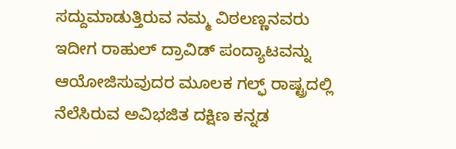ಸದ್ದುಮಾಡುತ್ತಿರುವ ನಮ್ಮ ವಿಠಲಣ್ಣನವರು ಇದೀಗ ರಾಹುಲ್ ದ್ರಾವಿಡ್ ಪಂದ್ಯಾಟವನ್ನು ಆಯೋಜಿಸುವುದರ ಮೂಲಕ ಗಲ್ಫ್ ರಾಷ್ಟ್ರದಲ್ಲಿ ನೆಲೆಸಿರುವ ಅವಿಭಜಿತ ದಕ್ಷಿಣ ಕನ್ನಡ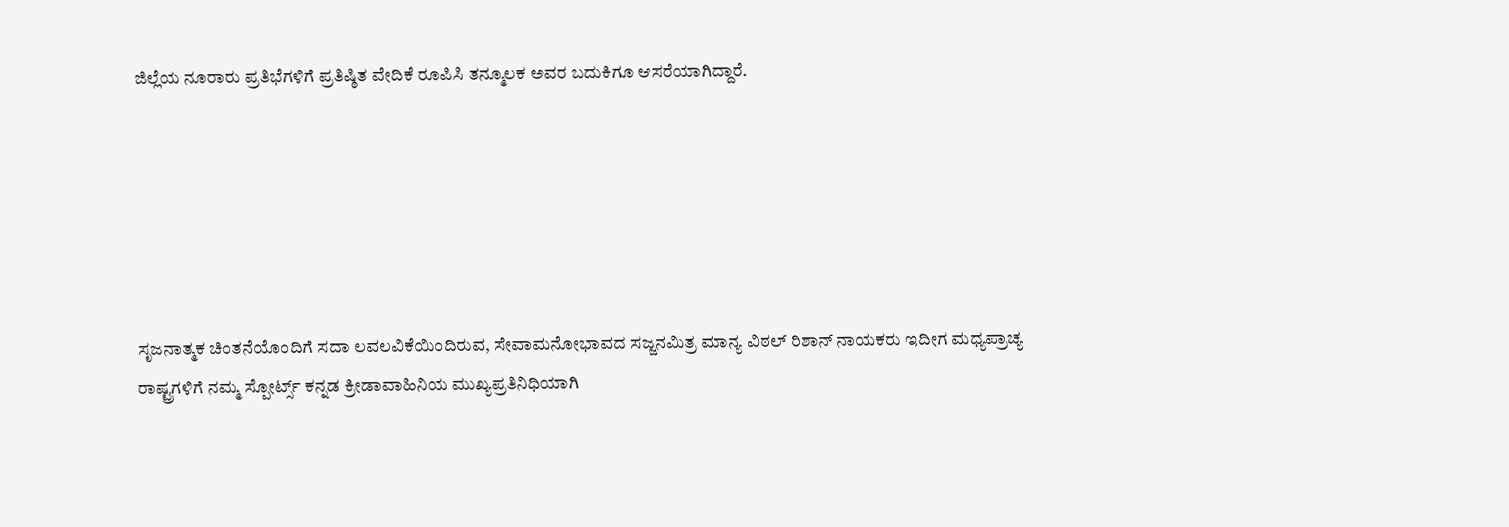ಜಿಲ್ಲೆಯ ನೂರಾರು ಪ್ರತಿಭೆಗಳಿಗೆ ಪ್ರತಿಷ್ಠಿತ ವೇದಿಕೆ ರೂಪಿಸಿ ತನ್ಮೂಲಕ ಅವರ ಬದುಕಿಗೂ ಆಸರೆಯಾಗಿದ್ದಾರೆ.






ಸೃಜನಾತ್ಮಕ ಚಿಂತನೆಯೊಂದಿಗೆ ಸದಾ ಲವಲವಿಕೆಯಿಂದಿರುವ, ಸೇವಾಮನೋಭಾವದ ಸಜ್ಜನಮಿತ್ರ ಮಾನ್ಯ ವಿಠಲ್ ರಿಶಾನ್ ನಾಯಕರು ಇದೀಗ ಮಧ್ಯಪ್ರಾಚ್ಯ ರಾಷ್ಟ್ರಗಳಿಗೆ ನಮ್ಮ ಸ್ಪೋರ್ಟ್ಸ್ ಕನ್ನಡ ಕ್ರೀಡಾವಾಹಿನಿಯ ಮುಖ್ಯಪ್ರತಿನಿಧಿಯಾಗಿ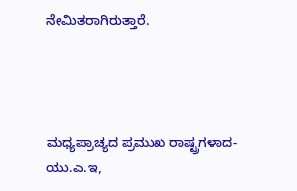ನೇಮಿತರಾಗಿರುತ್ತಾರೆ.




ಮಧ್ಯಪ್ರಾಚ್ಯದ ಪ್ರಮುಖ ರಾಷ್ಟ್ರಗಳಾದ-ಯು.ಎ.ಇ,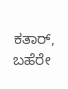ಕತಾರ್, ಬಹೆರೇ